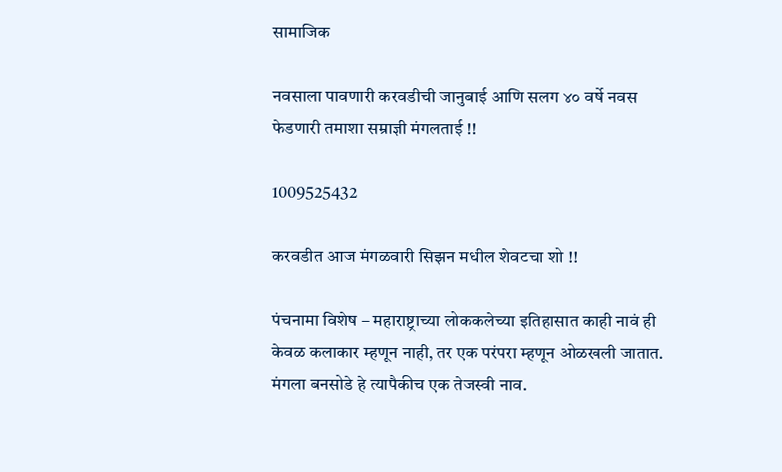सामाजिक

नवसाला पावणारी करवडीची जानुबाई आणि सलग ४० वर्षे नवस फेडणारी तमाशा सम्राज्ञी मंगलताई !!

1009525432

करवडीत आज मंगळवारी सिझन मधील शेवटचा शो !!

पंचनामा विशेष – महाराष्ट्राच्या लोककलेच्या इतिहासात काही नावं ही केवळ कलाकार म्हणून नाही, तर एक परंपरा म्हणून ओळखली जातात. मंगला बनसोडे हे त्यापैकीच एक तेजस्वी नाव.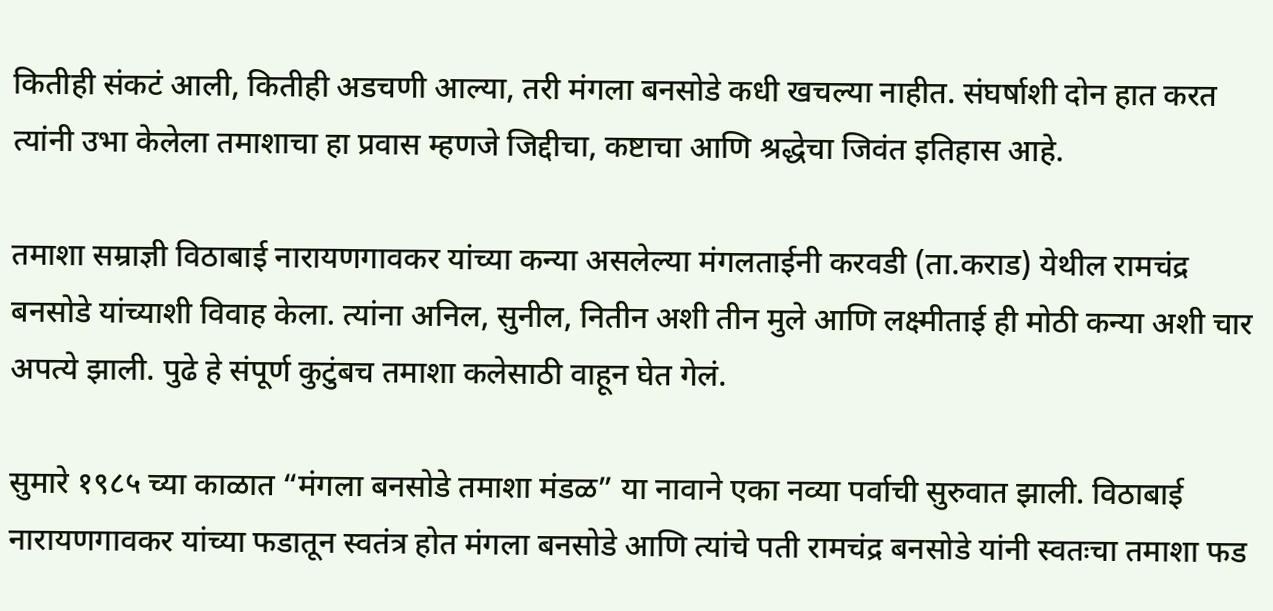कितीही संकटं आली, कितीही अडचणी आल्या, तरी मंगला बनसोडे कधी खचल्या नाहीत. संघर्षाशी दोन हात करत त्यांनी उभा केलेला तमाशाचा हा प्रवास म्हणजे जिद्दीचा, कष्टाचा आणि श्रद्धेचा जिवंत इतिहास आहे.

तमाशा सम्राज्ञी विठाबाई नारायणगावकर यांच्या कन्या असलेल्या मंगलताईनी करवडी (ता.कराड) येथील रामचंद्र बनसोडे यांच्याशी विवाह केला. त्यांना अनिल, सुनील, नितीन अशी तीन मुले आणि लक्ष्मीताई ही मोठी कन्या अशी चार अपत्ये झाली. पुढे हे संपूर्ण कुटुंबच तमाशा कलेसाठी वाहून घेत गेलं.

सुमारे १९८५ च्या काळात “मंगला बनसोडे तमाशा मंडळ” या नावाने एका नव्या पर्वाची सुरुवात झाली. विठाबाई नारायणगावकर यांच्या फडातून स्वतंत्र होत मंगला बनसोडे आणि त्यांचे पती रामचंद्र बनसोडे यांनी स्वतःचा तमाशा फड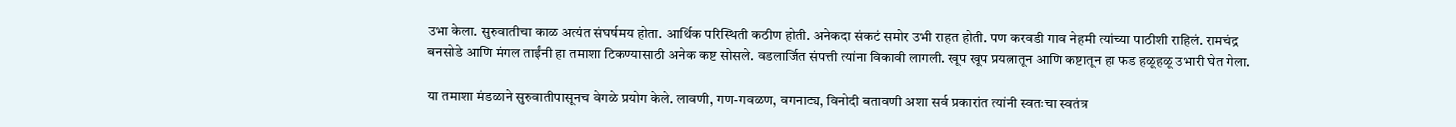उभा केला. सुरुवातीचा काळ अत्यंत संघर्षमय होता. आर्थिक परिस्थिती कठीण होती. अनेकदा संकटं समोर उभी राहत होती. पण करवडी गाव नेहमी त्यांच्या पाठीशी राहिलं. रामचंद्र बनसोडे आणि मंगल ताईंनी हा तमाशा टिकण्यासाठी अनेक कष्ट सोसले. वडलार्जित संपत्ती त्यांना विकावी लागली. खूप खूप प्रयत्नातून आणि कष्टातून हा फड हळूहळू उभारी घेत गेला.

या तमाशा मंडळाने सुरुवातीपासूनच वेगळे प्रयोग केले. लावणी, गण-गवळण, वगनाट्य, विनोदी बतावणी अशा सर्व प्रकारांत त्यांनी स्वतःचा स्वतंत्र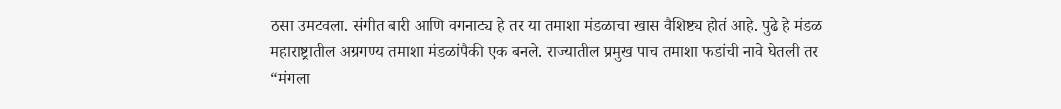ठसा उमटवला. संगीत बारी आणि वगनाट्य हे तर या तमाशा मंडळाचा खास वैशिष्ट्य होतं आहे. पुढे हे मंडळ महाराष्ट्रातील अग्रगण्य तमाशा मंडळांपैकी एक बनले. राज्यातील प्रमुख पाच तमाशा फडांची नावे घेतली तर “मंगला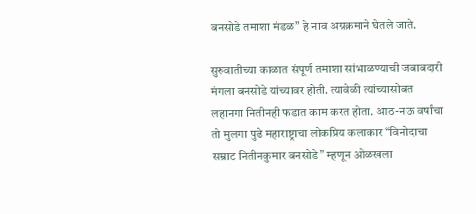बनसोडे तमाशा मंडळ” हे नाव अग्रक्रमाने घेतले जाते.

सुरुवातीच्या काळात संपूर्ण तमाशा सांभाळण्याची जबाबदारी मंगला बनसोडे यांच्यावर होती. त्यावेळी त्यांच्यासोबत लहानगा नितीनही फडात काम करत होता. आठ-नऊ वर्षांचा तो मुलगा पुढे महाराष्ट्राचा लोकप्रिय कलाकार “विनोदाचा सम्राट नितीनकुमार बनसोडे” म्हणून ओळखला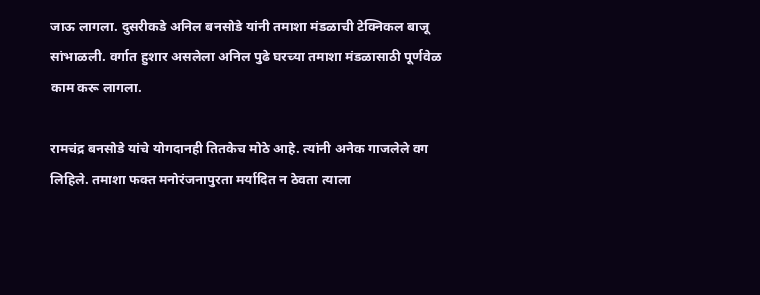जाऊ लागला. दुसरीकडे अनिल बनसोडे यांनी तमाशा मंडळाची टेक्निकल बाजू सांभाळली. वर्गात हुशार असलेला अनिल पुढे घरच्या तमाशा मंडळासाठी पूर्णवेळ काम करू लागला.

रामचंद्र बनसोडे यांचे योगदानही तितकेच मोठे आहे. त्यांनी अनेक गाजलेले वग लिहिले. तमाशा फक्त मनोरंजनापुरता मर्यादित न ठेवता त्याला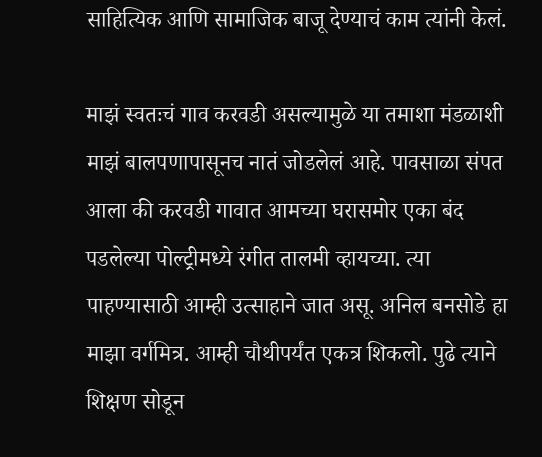साहित्यिक आणि सामाजिक बाजू देण्याचं काम त्यांनी केलं.

माझं स्वतःचं गाव करवडी असल्यामुळे या तमाशा मंडळाशी माझं बालपणापासूनच नातं जोडलेलं आहे. पावसाळा संपत आला की करवडी गावात आमच्या घरासमोर एका बंद पडलेल्या पोल्ट्रीमध्ये रंगीत तालमी व्हायच्या. त्या पाहण्यासाठी आम्ही उत्साहाने जात असू. अनिल बनसोडे हा माझा वर्गमित्र. आम्ही चौथीपर्यंत एकत्र शिकलो. पुढे त्याने शिक्षण सोडून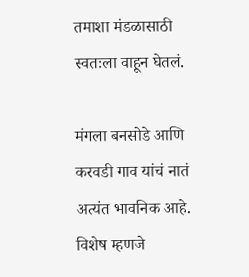तमाशा मंडळासाठी स्वतःला वाहून घेतलं.

मंगला बनसोडे आणि करवडी गाव यांचं नातं अत्यंत भावनिक आहे. विशेष म्हणजे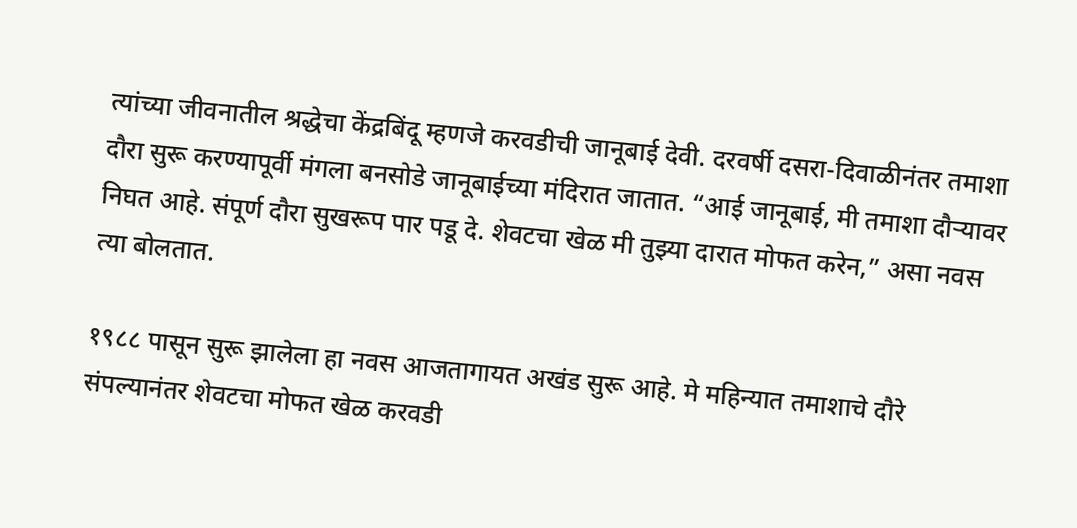त्यांच्या जीवनातील श्रद्धेचा केंद्रबिंदू म्हणजे करवडीची जानूबाई देवी. दरवर्षी दसरा-दिवाळीनंतर तमाशा दौरा सुरू करण्यापूर्वी मंगला बनसोडे जानूबाईच्या मंदिरात जातात. “आई जानूबाई, मी तमाशा दौऱ्यावर निघत आहे. संपूर्ण दौरा सुखरूप पार पडू दे. शेवटचा खेळ मी तुझ्या दारात मोफत करेन,” असा नवस त्या बोलतात.

१९८८ पासून सुरू झालेला हा नवस आजतागायत अखंड सुरू आहे. मे महिन्यात तमाशाचे दौरे संपल्यानंतर शेवटचा मोफत खेळ करवडी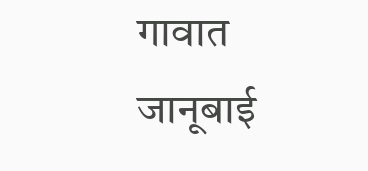गावात जानूबाई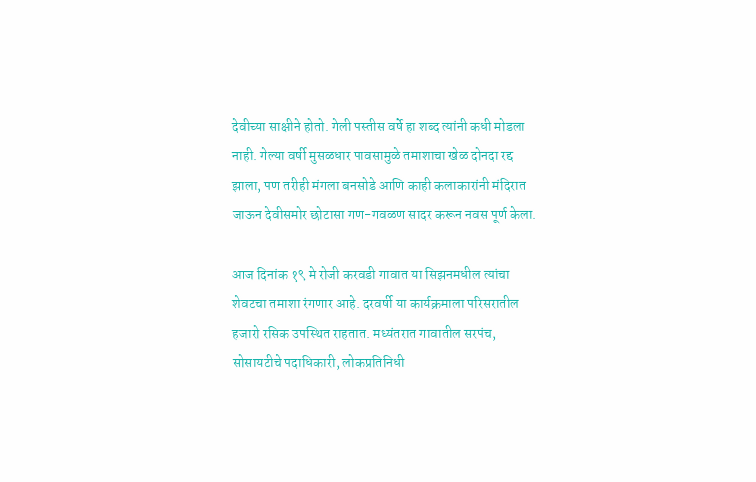देवीच्या साक्षीने होतो. गेली पस्तीस वर्षे हा शब्द त्यांनी कधी मोडला नाही. गेल्या वर्षी मुसळधार पावसामुळे तमाशाचा खेळ दोनदा रद्द झाला, पण तरीही मंगला बनसोडे आणि काही कलाकारांनी मंदिरात जाऊन देवीसमोर छोटासा गण-गवळण सादर करून नवस पूर्ण केला.

आज दिनांक १९ मे रोजी करवडी गावात या सिझनमधील त्यांचा शेवटचा तमाशा रंगणार आहे. दरवर्षी या कार्यक्रमाला परिसरातील हजारो रसिक उपस्थित राहतात. मध्यंतरात गावातील सरपंच, सोसायटीचे पदाधिकारी, लोकप्रतिनिधी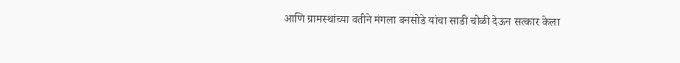आणि ग्रामस्थांच्या वतीने मंगला बनसोडे यांचा साडी चोळी देऊन सत्कार केला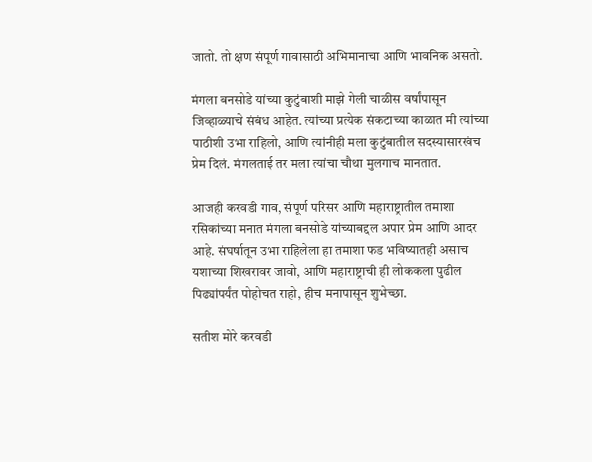जातो. तो क्षण संपूर्ण गावासाठी अभिमानाचा आणि भावनिक असतो.

मंगला बनसोडे यांच्या कुटुंबाशी माझे गेली चाळीस वर्षांपासून जिव्हाळ्याचे संबंध आहेत. त्यांच्या प्रत्येक संकटाच्या काळात मी त्यांच्या पाठीशी उभा राहिलो, आणि त्यांनीही मला कुटुंबातील सदस्यासारखंच प्रेम दिलं. मंगलताई तर मला त्यांचा चौथा मुलगाच मानतात.

आजही करवडी गाव, संपूर्ण परिसर आणि महाराष्ट्रातील तमाशा रसिकांच्या मनात मंगला बनसोडे यांच्याबद्दल अपार प्रेम आणि आदर आहे. संघर्षातून उभा राहिलेला हा तमाशा फड भविष्यातही असाच यशाच्या शिखरावर जावो, आणि महाराष्ट्राची ही लोककला पुढील पिढ्यांपर्यंत पोहोचत राहो, हीच मनापासून शुभेच्छा.

सतीश मोरे करवडी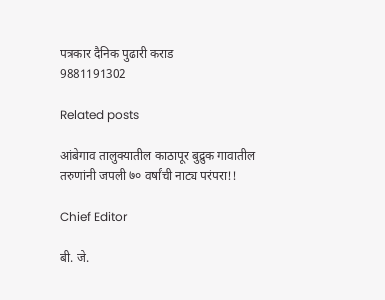पत्रकार दैनिक पुढारी कराड
9881191302

Related posts

आंबेगाव तालुक्यातील काठापूर बुद्रुक गावातील तरुणांनी जपली ७० वर्षांची नाट्य परंपरा!!

Chief Editor

बी. जे.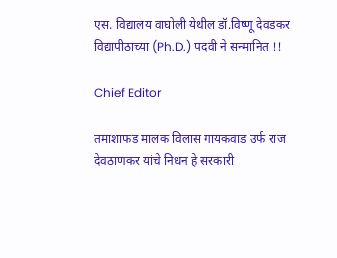एस. विद्यालय वाघोली येथील डॉ.विष्णू देवडकर विद्यापीठाच्या (Ph.D.) पदवी ने सन्मानित !!

Chief Editor

तमाशाफड मालक विलास गायकवाड उर्फ राज देवठाणकर यांचे निधन हे सरकारी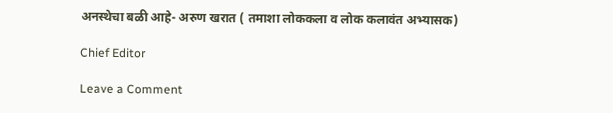अनस्थेचा बळी आहे- अरुण खरात ( तमाशा लोककला व लोक कलावंत अभ्यासक)

Chief Editor

Leave a Comment